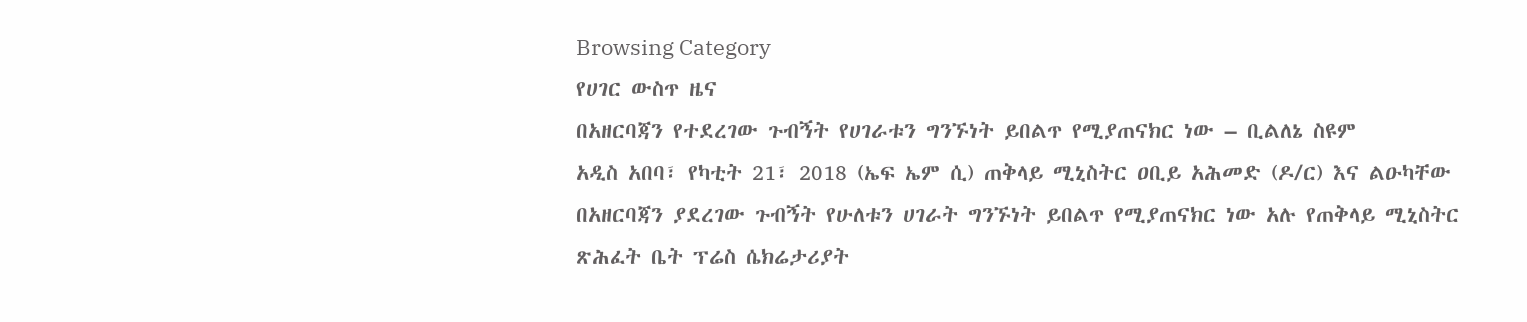Browsing Category
የሀገር ውስጥ ዜና
በአዘርባጃን የተደረገው ጉብኝት የሀገራቱን ግንኙነት ይበልጥ የሚያጠናክር ነው – ቢልለኔ ስዩም
አዲስ አበባ፣ የካቲት 21፣ 2018 (ኤፍ ኤም ሲ) ጠቅላይ ሚኒስትር ዐቢይ አሕመድ (ዶ/ር) እና ልዑካቸው በአዘርባጃን ያደረገው ጉብኝት የሁለቱን ሀገራት ግንኙነት ይበልጥ የሚያጠናክር ነው አሉ የጠቅላይ ሚኒስትር ጽሕፈት ቤት ፕሬስ ሴክሬታሪያት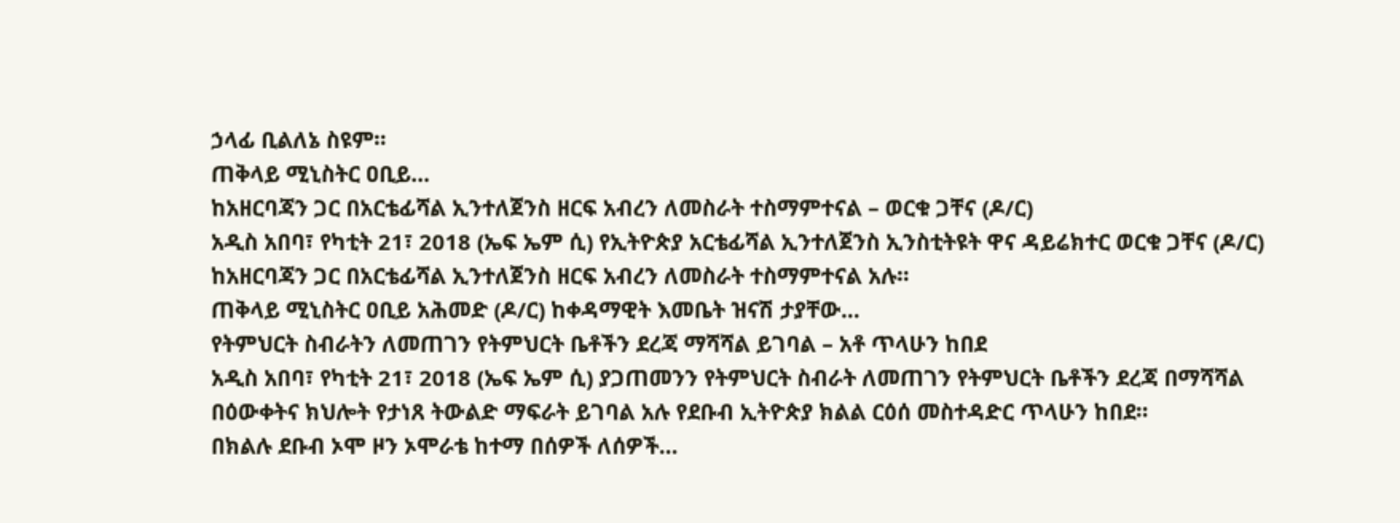ኃላፊ ቢልለኔ ስዩም።
ጠቅላይ ሚኒስትር ዐቢይ…
ከአዘርባጃን ጋር በአርቴፊሻል ኢንተለጀንስ ዘርፍ አብረን ለመስራት ተስማምተናል – ወርቁ ጋቸና (ዶ/ር)
አዲስ አበባ፣ የካቲት 21፣ 2018 (ኤፍ ኤም ሲ) የኢትዮጵያ አርቴፊሻል ኢንተለጀንስ ኢንስቲትዩት ዋና ዳይሬክተር ወርቁ ጋቸና (ዶ/ር) ከአዘርባጃን ጋር በአርቴፊሻል ኢንተለጀንስ ዘርፍ አብረን ለመስራት ተስማምተናል አሉ።
ጠቅላይ ሚኒስትር ዐቢይ አሕመድ (ዶ/ር) ከቀዳማዊት እመቤት ዝናሽ ታያቸው…
የትምህርት ስብራትን ለመጠገን የትምህርት ቤቶችን ደረጃ ማሻሻል ይገባል – አቶ ጥላሁን ከበደ
አዲስ አበባ፣ የካቲት 21፣ 2018 (ኤፍ ኤም ሲ) ያጋጠመንን የትምህርት ስብራት ለመጠገን የትምህርት ቤቶችን ደረጃ በማሻሻል በዕውቀትና ክህሎት የታነጸ ትውልድ ማፍራት ይገባል አሉ የደቡብ ኢትዮጵያ ክልል ርዕሰ መስተዳድር ጥላሁን ከበደ።
በክልሉ ደቡብ ኦሞ ዞን ኦሞራቴ ከተማ በሰዎች ለሰዎች…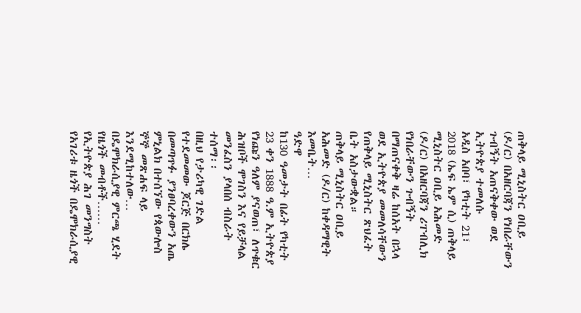ጠቅላይ ሚኒስትር ዐቢይ (ዶ/ር) በአዘርባጃን የነበራቸውን ጉብኝት አጠናቅቀው ወደ ኢትዮጵያ ተመለሱ
አዲስ አበባ፣ የካቲት 21፣ 2018 (ኤፍ ኤም ሲ) ጠቅላይ ሚኒስትር ዐቢይ አሕመድ (ዶ/ር) በአዘርባጃን ሪፐብሊክ የነበራቸውን ጉብኝት በማጠናቀቅ ዛሬ ከሰአት በኋላ ወደ ኢትዮጵያ መመለሳቸውን የጠቅላይ ሚኒስትር ጽህፈት ቤት አስታውቋል።
ጠቅላይ ሚኒስትር ዐቢይ አሕመድ (ዶ/ር) ከቀዳማዊት እመቤት…
ዓድዋ
ከ130 ዓመታት በፊት የካቲት 23 ቀን 1888 ዓ.ም ኢትዮጵያ የነጩን ዓለም ያናወጠ፣ ለጥቁር ሕዝቦች ሞገስን እና የይቻላል መንፈስን ያላበሰ ብስራት ተሰማ፡፡
በዚህ የታሪካዊ ገድል የተደመመው ጆርጅ በርክሌ በመጣጥፉ ያንፀባረቀውን አጤ ምኒልክ በተሰኘው የጳውሎስ ኞኞ መጽሐፍ ላይ እንደሚከተለው…
በዴሞክራሲያዊ ምርጫ ሂደት የዜጎች መብቶች……
የኢትዮጵያ ሕገ መንግስት የአገሪቱ ዜጎች በዴሞክራሲያዊ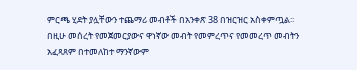ምርጫ ሂደት ያሏቸውን ተጨማሪ መብቶች በአንቀጽ 38 በዝርዝር አስቀምጧል፡፡
በዚሁ መሰረት የመጀመርያውና ዋነኛው መብት የመምረጥና የመመረጥ መብትን አፈጻጸም በተመለከተ ማንኛውም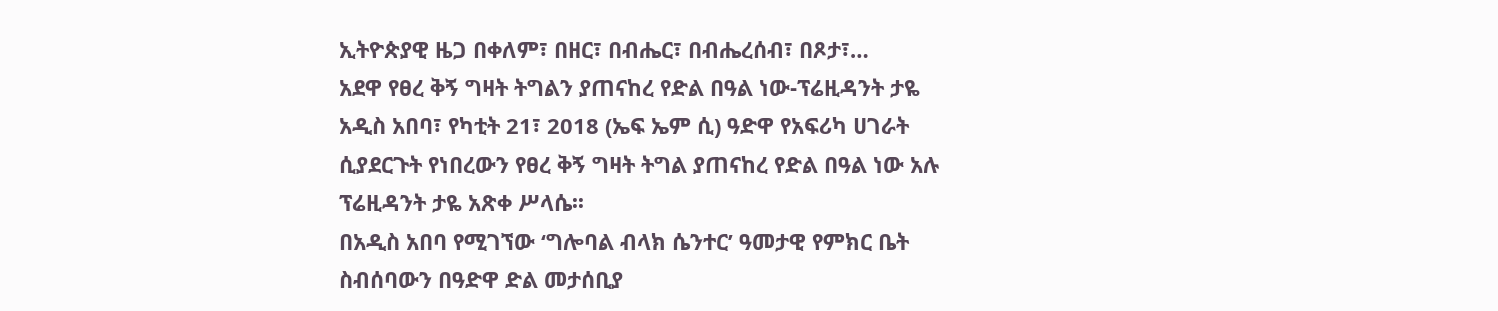ኢትዮጵያዊ ዜጋ በቀለም፣ በዘር፣ በብሔር፣ በብሔረሰብ፣ በጾታ፣…
አደዋ የፀረ ቅኝ ግዛት ትግልን ያጠናከረ የድል በዓል ነው-ፕሬዚዳንት ታዬ
አዲስ አበባ፣ የካቲት 21፣ 2018 (ኤፍ ኤም ሲ) ዓድዋ የአፍሪካ ሀገራት ሲያደርጉት የነበረውን የፀረ ቅኝ ግዛት ትግል ያጠናከረ የድል በዓል ነው አሉ ፕሬዚዳንት ታዬ አጽቀ ሥላሴ፡፡
በአዲስ አበባ የሚገኘው ‘ግሎባል ብላክ ሴንተር’ ዓመታዊ የምክር ቤት ስብሰባውን በዓድዋ ድል መታሰቢያ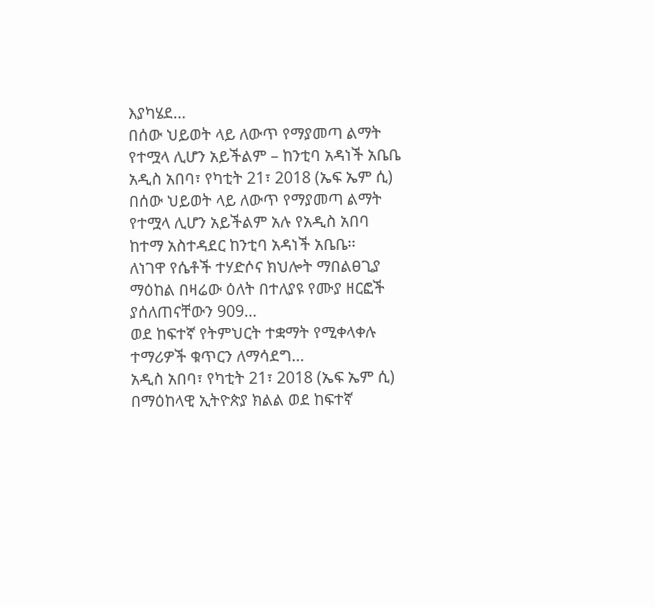እያካሄደ…
በሰው ህይወት ላይ ለውጥ የማያመጣ ልማት የተሟላ ሊሆን አይችልም – ከንቲባ አዳነች አቤቤ
አዲስ አበባ፣ የካቲት 21፣ 2018 (ኤፍ ኤም ሲ) በሰው ህይወት ላይ ለውጥ የማያመጣ ልማት የተሟላ ሊሆን አይችልም አሉ የአዲስ አበባ ከተማ አስተዳደር ከንቲባ አዳነች አቤቤ፡፡
ለነገዋ የሴቶች ተሃድሶና ክህሎት ማበልፀጊያ ማዕከል በዛሬው ዕለት በተለያዩ የሙያ ዘርፎች ያሰለጠናቸውን 909…
ወደ ከፍተኛ የትምህርት ተቋማት የሚቀላቀሉ ተማሪዎች ቁጥርን ለማሳደግ…
አዲስ አበባ፣ የካቲት 21፣ 2018 (ኤፍ ኤም ሲ) በማዕከላዊ ኢትዮጵያ ክልል ወደ ከፍተኛ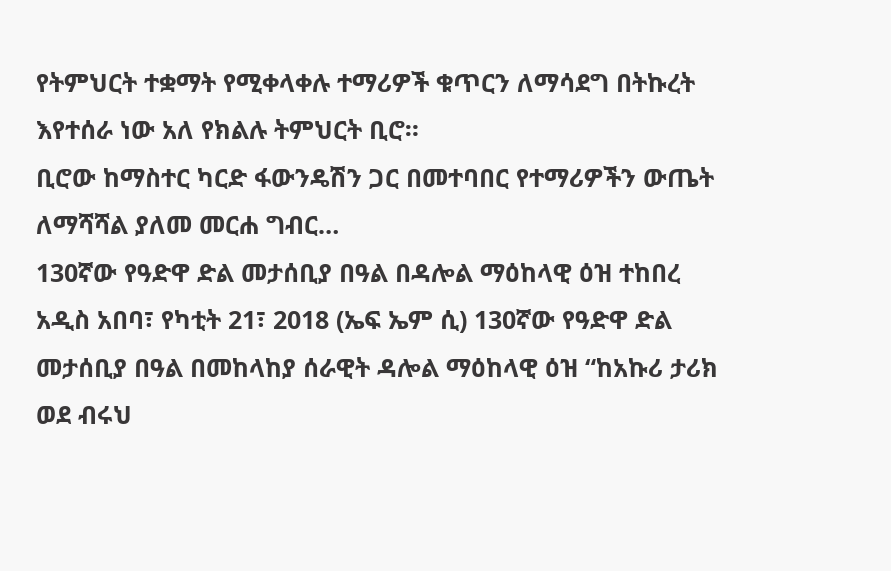የትምህርት ተቋማት የሚቀላቀሉ ተማሪዎች ቁጥርን ለማሳደግ በትኩረት እየተሰራ ነው አለ የክልሉ ትምህርት ቢሮ።
ቢሮው ከማስተር ካርድ ፋውንዴሽን ጋር በመተባበር የተማሪዎችን ውጤት ለማሻሻል ያለመ መርሐ ግብር…
130ኛው የዓድዋ ድል መታሰቢያ በዓል በዳሎል ማዕከላዊ ዕዝ ተከበረ
አዲስ አበባ፣ የካቲት 21፣ 2018 (ኤፍ ኤም ሲ) 130ኛው የዓድዋ ድል መታሰቢያ በዓል በመከላከያ ሰራዊት ዳሎል ማዕከላዊ ዕዝ “ከአኩሪ ታሪክ ወደ ብሩህ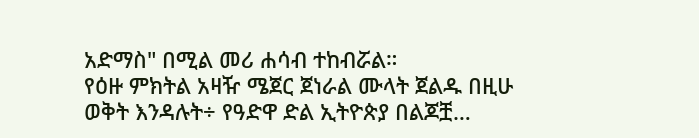አድማስ" በሚል መሪ ሐሳብ ተከብሯል።
የዕዙ ምክትል አዛዥ ሜጀር ጀነራል ሙላት ጀልዱ በዚሁ ወቅት እንዳሉት÷ የዓድዋ ድል ኢትዮጵያ በልጆቿ…